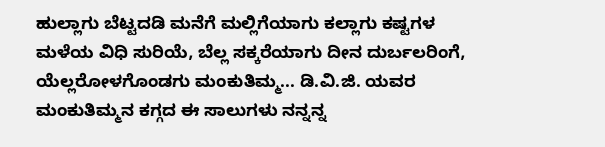ಹುಲ್ಲಾಗು ಬೆಟ್ಟದಡಿ ಮನೆಗೆ ಮಲ್ಲಿಗೆಯಾಗು ಕಲ್ಲಾಗು ಕಷ್ಟಗಳ ಮಳೆಯ ವಿಧಿ ಸುರಿಯೆ, ಬೆಲ್ಲ ಸಕ್ಕರೆಯಾಗು ದೀನ ದುರ್ಬಲರಿಂಗೆ, ಯೆಲ್ಲರೋಳಗೊಂಡಗು ಮಂಕುತಿಮ್ಮ... ಡಿ.ವಿ.ಜಿ. ಯವರ ಮಂಕುತಿಮ್ಮನ ಕಗ್ಗದ ಈ ಸಾಲುಗಳು ನನ್ನನ್ನ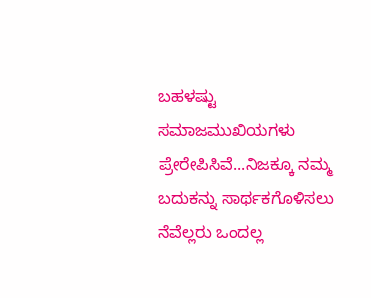ಬಹಳಷ್ಟು ಸಮಾಜಮುಖಿಯಗಳು ಪ್ರೇರೇಪಿಸಿವೆ...ನಿಜಕ್ಕೂ ನಮ್ಮ ಬದುಕನ್ನು ಸಾರ್ಥಕಗೊಳಿಸಲು ನೆವೆಲ್ಲರು ಒಂದಲ್ಲ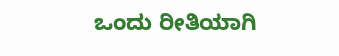ಒಂದು ರೀತಿಯಾಗಿ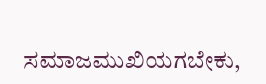ಸಮಾಜಮುಖಿಯಗಬೇಕು,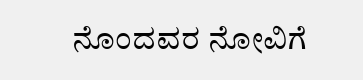ನೊಂದವರ ನೋವಿಗೆ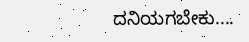ದನಿಯಗಬೇಕು....